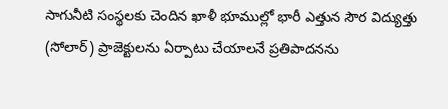సాగునీటి సంస్థలకు చెందిన ఖాళీ భూముల్లో భారీ ఎత్తున సౌర విద్యుత్తు (సోలార్) ప్రాజెక్టులను ఏర్పాటు చేయాలనే ప్రతిపాదనను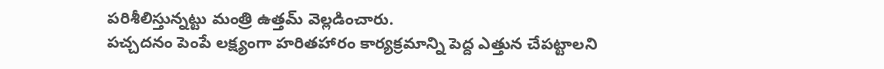పరిశీలిస్తున్నట్టు మంత్రి ఉత్తమ్ వెల్లడించారు.
పచ్చదనం పెంపే లక్ష్యంగా హరితహారం కార్యక్రమాన్ని పెద్ద ఎత్తున చేపట్టాలని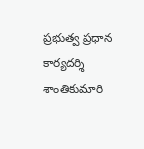ప్రభుత్వ ప్రధాన కార్యదర్శి శాంతికుమారి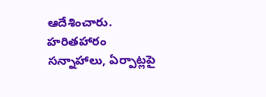ఆదేశించారు. హరితహారం సన్నాహాలు, ఏర్పాట్లపై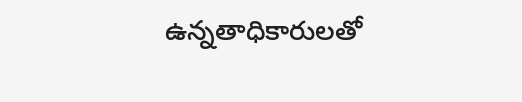ఉన్నతాధికారులతో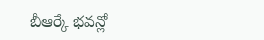బీఆర్కే భవన్లో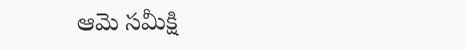ఆమె సమీక్షి